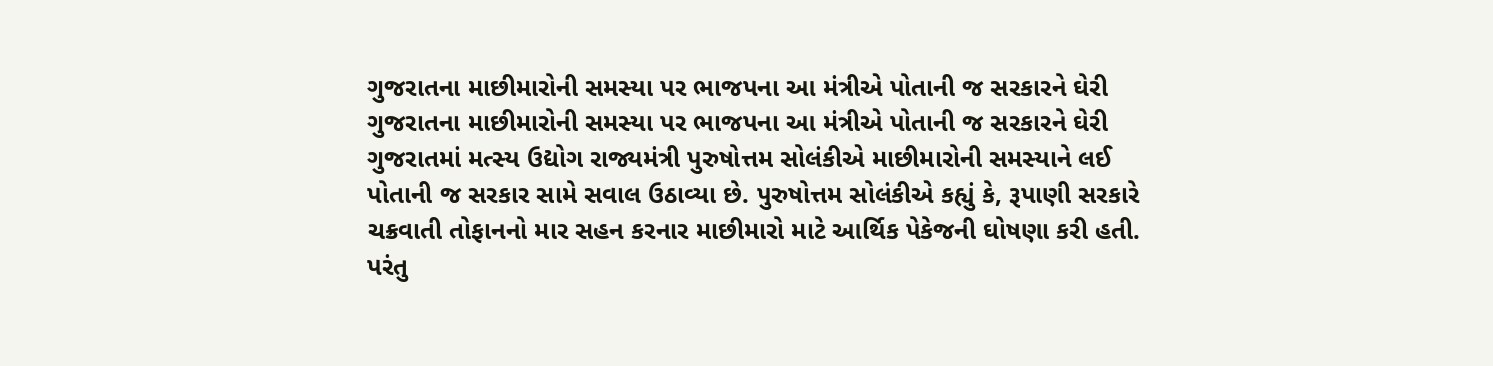ગુજરાતના માછીમારોની સમસ્યા પર ભાજપના આ મંત્રીએ પોતાની જ સરકારને ઘેરી
ગુજરાતના માછીમારોની સમસ્યા પર ભાજપના આ મંત્રીએ પોતાની જ સરકારને ઘેરી
ગુજરાતમાં મત્સ્ય ઉદ્યોગ રાજ્યમંત્રી પુરુષોત્તમ સોલંકીએ માછીમારોની સમસ્યાને લઈ પોતાની જ સરકાર સામે સવાલ ઉઠાવ્યા છે. પુરુષોત્તમ સોલંકીએ કહ્યું કે, રૂપાણી સરકારે ચક્રવાતી તોફાનનો માર સહન કરનાર માછીમારો માટે આર્થિક પેકેજની ઘોષણા કરી હતી. પરંતુ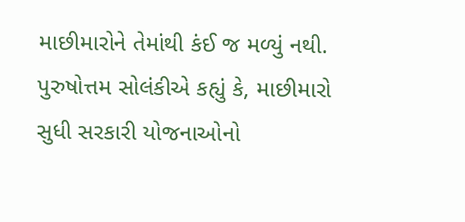માછીમારોને તેમાંથી કંઈ જ મળ્યું નથી. પુરુષોત્તમ સોલંકીએ કહ્યું કે, માછીમારો સુધી સરકારી યોજનાઓનો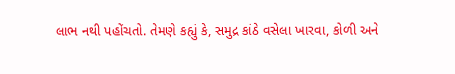લાભ નથી પહોંચતો. તેમણે કહ્યું કે, સમુદ્ર કાંઠે વસેલા ખારવા, કોળી અને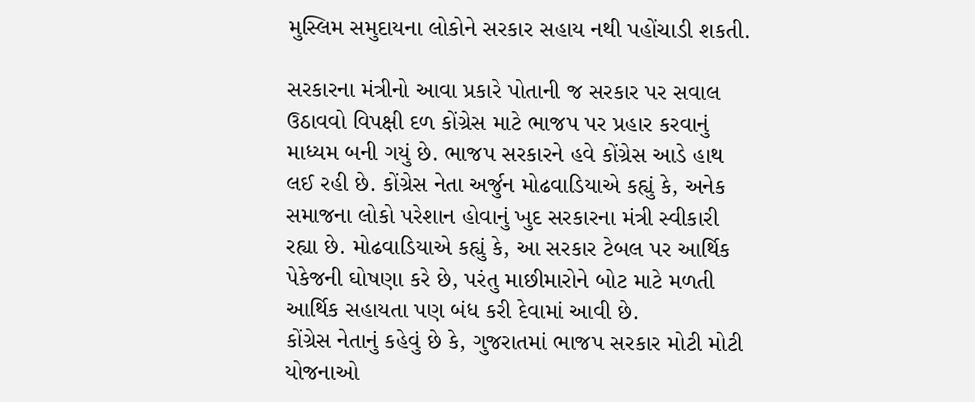મુસ્લિમ સમુદાયના લોકોને સરકાર સહાય નથી પહોંચાડી શકતી.

સરકારના મંત્રીનો આવા પ્રકારે પોતાની જ સરકાર પર સવાલ ઉઠાવવો વિપક્ષી દળ કોંગ્રેસ માટે ભાજપ પર પ્રહાર કરવાનું માધ્યમ બની ગયું છે. ભાજપ સરકારને હવે કોંગ્રેસ આડે હાથ લઈ રહી છે. કોંગ્રેસ નેતા અર્જુન મોઢવાડિયાએ કહ્યું કે, અનેક સમાજના લોકો પરેશાન હોવાનું ખુદ સરકારના મંત્રી સ્વીકારી રહ્યા છે. મોઢવાડિયાએ કહ્યું કે, આ સરકાર ટેબલ પર આર્થિક પેકેજની ઘોષણા કરે છે, પરંતુ માછીમારોને બોટ માટે મળતી આર્થિક સહાયતા પણ બંધ કરી દેવામાં આવી છે.
કોંગ્રેસ નેતાનું કહેવું છે કે, ગુજરાતમાં ભાજપ સરકાર મોટી મોટી યોજનાઓ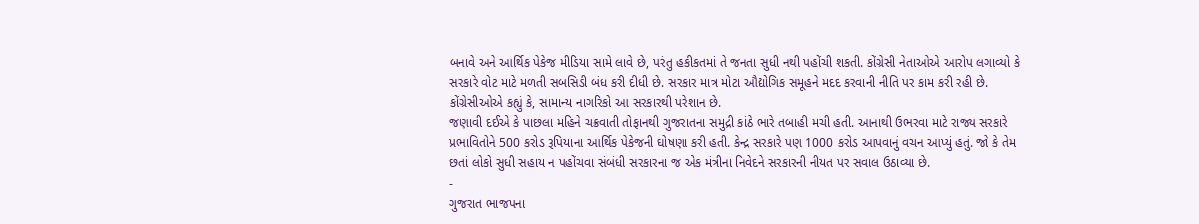બનાવે અને આર્થિક પેકેજ મીડિયા સામે લાવે છે, પરંતુ હકીકતમાં તે જનતા સુધી નથી પહોંચી શકતી. કોંગ્રેસી નેતાઓએ આરોપ લગાવ્યો કે સરકારે વોટ માટે મળતી સબસિડી બંધ કરી દીધી છે. સરકાર માત્ર મોટા ઔદ્યોગિક સમૂહને મદદ કરવાની નીતિ પર કામ કરી રહી છે. કોંગ્રેસીઓએ કહ્યું કે, સામાન્ય નાગરિકો આ સરકારથી પરેશાન છે.
જણાવી દઈએ કે પાછલા મહિને ચક્રવાતી તોફાનથી ગુજરાતના સમુદ્રી કાંઠે ભારે તબાહી મચી હતી. આનાથી ઉભરવા માટે રાજ્ય સરકારે પ્રભાવિતોને 500 કરોડ રૂપિયાના આર્થિક પેકેજની ઘોષણા કરી હતી. કેન્દ્ર સરકારે પણ 1000 કરોડ આપવાનું વચન આપ્યું હતું. જો કે તેમ છતાં લોકો સુધી સહાય ન પહોંચવા સંબંધી સરકારના જ એક મંત્રીના નિવેદને સરકારની નીયત પર સવાલ ઉઠાવ્યા છે.
-
ગુજરાત ભાજપના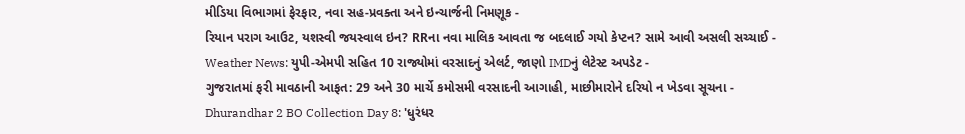મીડિયા વિભાગમાં ફેરફાર, નવા સહ-પ્રવક્તા અને ઇન્ચાર્જની નિમણૂક -
રિયાન પરાગ આઉટ, યશસ્વી જયસ્વાલ ઇન? RRના નવા માલિક આવતા જ બદલાઈ ગયો કેપ્ટન? સામે આવી અસલી સચ્ચાઈ -
Weather News: યુપી-એમપી સહિત 10 રાજ્યોમાં વરસાદનું એલર્ટ, જાણો IMDનું લેટેસ્ટ અપડેટ -
ગુજરાતમાં ફરી માવઠાની આફત: 29 અને 30 માર્ચે કમોસમી વરસાદની આગાહી, માછીમારોને દરિયો ન ખેડવા સૂચના -
Dhurandhar 2 BO Collection Day 8: 'ધુરંધર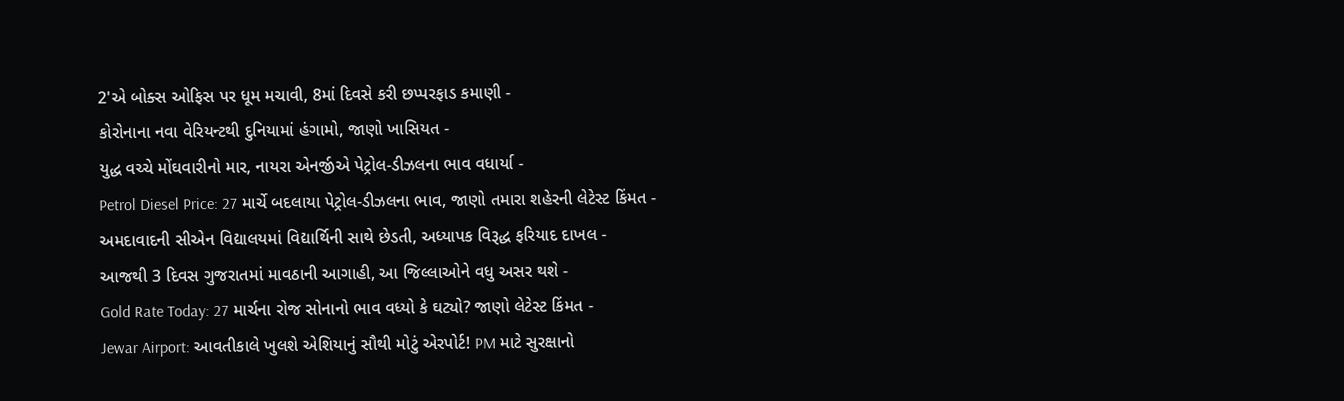2'એ બોક્સ ઓફિસ પર ધૂમ મચાવી, 8માં દિવસે કરી છપ્પરફાડ કમાણી -
કોરોનાના નવા વેરિયન્ટથી દુનિયામાં હંગામો, જાણો ખાસિયત -
યુદ્ધ વચ્ચે મોંઘવારીનો માર, નાયરા એનર્જીએ પેટ્રોલ-ડીઝલના ભાવ વધાર્યા -
Petrol Diesel Price: 27 માર્ચે બદલાયા પેટ્રોલ-ડીઝલના ભાવ, જાણો તમારા શહેરની લેટેસ્ટ કિંમત -
અમદાવાદની સીએન વિદ્યાલયમાં વિદ્યાર્થિની સાથે છેડતી, અધ્યાપક વિરૂદ્ધ ફરિયાદ દાખલ -
આજથી 3 દિવસ ગુજરાતમાં માવઠાની આગાહી, આ જિલ્લાઓને વધુ અસર થશે -
Gold Rate Today: 27 માર્ચના રોજ સોનાનો ભાવ વધ્યો કે ઘટ્યો? જાણો લેટેસ્ટ કિંમત -
Jewar Airport: આવતીકાલે ખુલશે એશિયાનું સૌથી મોટું એરપોર્ટ! PM માટે સુરક્ષાનો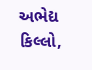અભેદ્ય કિલ્લો,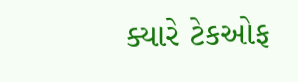ક્યારે ટેકઓફ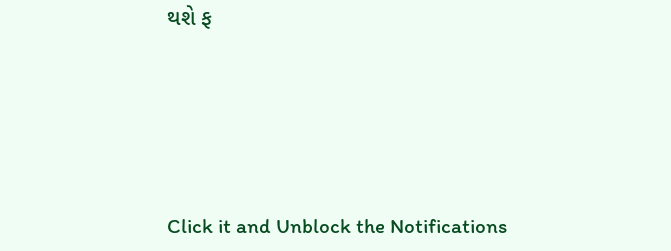થશે ફ







Click it and Unblock the Notifications